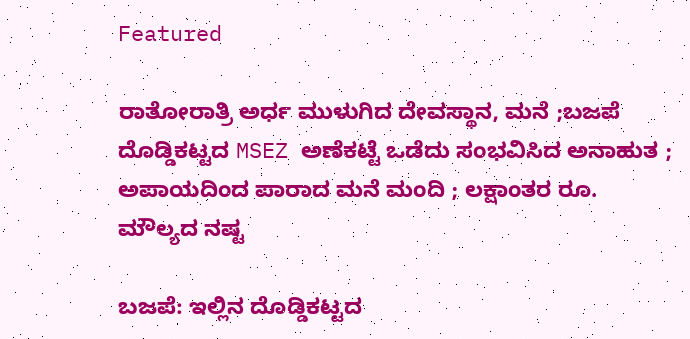Featured

ರಾತೋರಾತ್ರಿ ಅರ್ಧ ಮುಳುಗಿದ ದೇವಸ್ಥಾನ, ಮನೆ ;ಬಜಪೆ ದೊಡ್ಡಿಕಟ್ಟದ MSEZ ಅಣೆಕಟ್ಟೆ ಒಡೆದು ಸಂಭವಿಸಿದ ಅನಾಹುತ ; ಅಪಾಯದಿಂದ ಪಾರಾದ ಮನೆ ಮಂದಿ ; ಲಕ್ಷಾಂತರ ರೂ. ಮೌಲ್ಯದ ನಷ್ಟ

ಬಜಪೆ: ಇಲ್ಲಿನ ದೊಡ್ಡಿಕಟ್ಟದ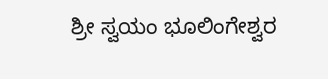ಶ್ರೀ ಸ್ವಯಂ ಭೂಲಿಂಗೇಶ್ವರ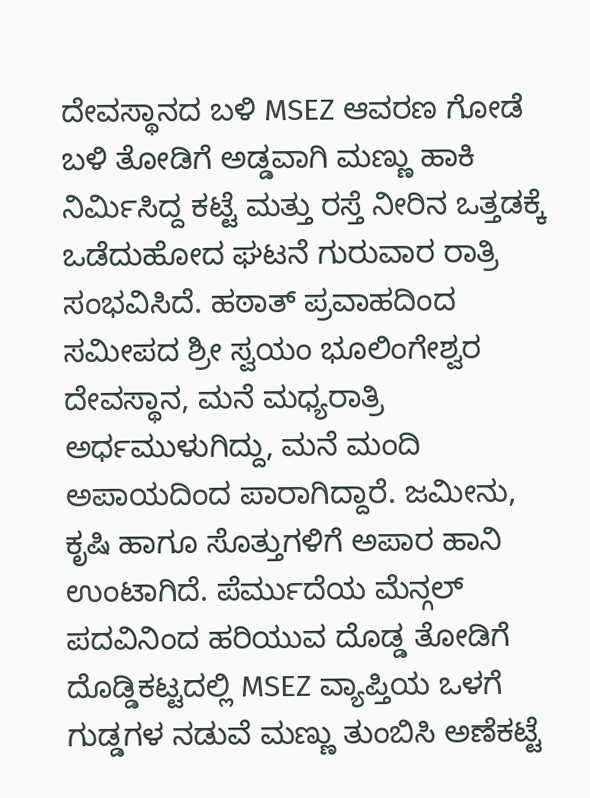ದೇವಸ್ಥಾನದ ಬಳಿ MSEZ ಆವರಣ ಗೋಡೆ ಬಳಿ ತೋಡಿಗೆ ಅಡ್ಡವಾಗಿ ಮಣ್ಣು ಹಾಕಿ ನಿರ್ಮಿಸಿದ್ದ ಕಟ್ಟೆ ಮತ್ತು ರಸ್ತೆ ನೀರಿನ ಒತ್ತಡಕ್ಕೆ ಒಡೆದುಹೋದ ಘಟನೆ ಗುರುವಾರ ರಾತ್ರಿ ಸಂಭವಿಸಿದೆ. ಹಠಾತ್‌ ಪ್ರವಾಹದಿಂದ ಸಮೀಪದ ಶ್ರೀ ಸ್ವಯಂ ಭೂಲಿಂಗೇಶ್ವರ ದೇವಸ್ಥಾನ, ಮನೆ ಮಧ್ಯರಾತ್ರಿ ಅರ್ಧಮುಳುಗಿದ್ದು, ಮನೆ ಮಂದಿ ಅಪಾಯದಿಂದ ಪಾರಾಗಿದ್ದಾರೆ. ಜಮೀನು, ಕೃಷಿ ಹಾಗೂ ಸೊತ್ತುಗಳಿಗೆ ಅಪಾರ ಹಾನಿ ಉಂಟಾಗಿದೆ. ಪೆರ್ಮುದೆಯ ಮೆನ್ಗಲ್‌ ಪದವಿನಿಂದ ಹರಿಯುವ ದೊಡ್ಡ ತೋಡಿಗೆ ದೊಡ್ಡಿಕಟ್ಟದಲ್ಲಿ MSEZ ವ್ಯಾಪ್ತಿಯ ಒಳಗೆ ಗುಡ್ಡಗಳ ನಡುವೆ ಮಣ್ಣು ತುಂಬಿಸಿ ಅಣೆಕಟ್ಟೆ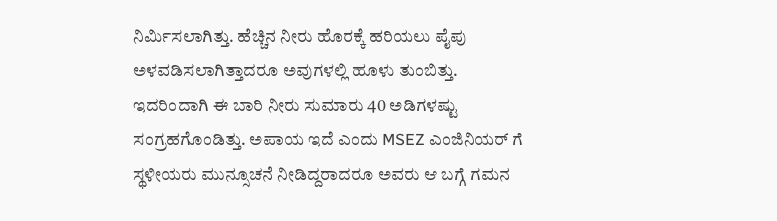ನಿರ್ಮಿಸಲಾಗಿತ್ತು. ಹೆಚ್ಚಿನ ನೀರು ಹೊರಕ್ಕೆ ಹರಿಯಲು ಪೈಪು ಅಳವಡಿಸಲಾಗಿತ್ತಾದರೂ ಅವುಗಳಲ್ಲಿ ಹೂಳು ತುಂಬಿತ್ತು. ಇದರಿಂದಾಗಿ ಈ ಬಾರಿ ನೀರು ಸುಮಾರು 40 ಅಡಿಗಳಷ್ಟು ಸಂಗ್ರಹಗೊಂಡಿತ್ತು. ಅಪಾಯ ಇದೆ ಎಂದು MSEZ ಎಂಜಿನಿಯರ್‌ ಗೆ ಸ್ಥಳೀಯರು ಮುನ್ಸೂಚನೆ ನೀಡಿದ್ದರಾದರೂ ಅವರು ಆ ಬಗ್ಗೆ ಗಮನ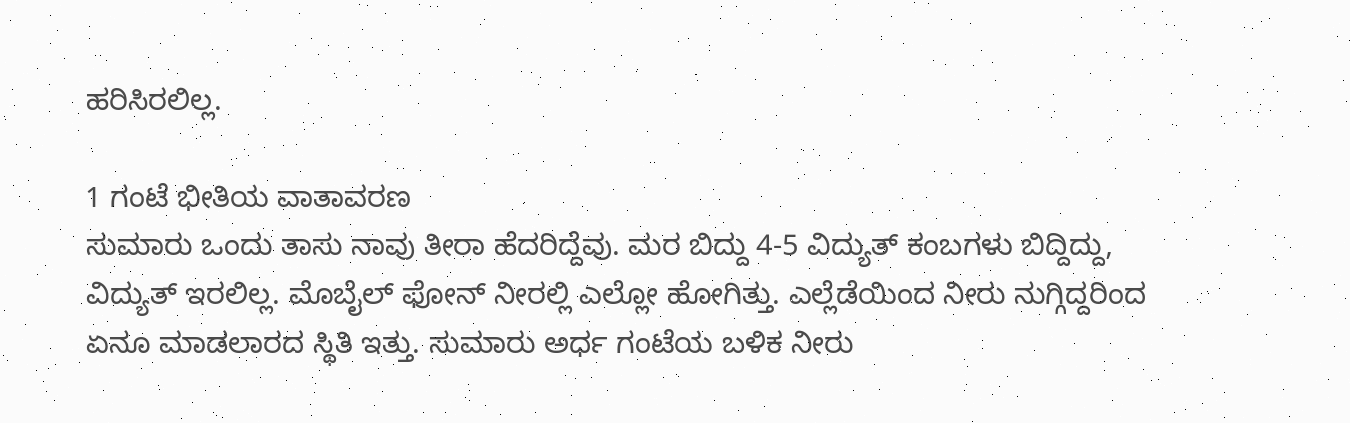ಹರಿಸಿರಲಿಲ್ಲ.

1 ಗಂಟೆ ಭೀತಿಯ ವಾತಾವರಣ
ಸುಮಾರು ಒಂದು ತಾಸು ನಾವು ತೀರಾ ಹೆದರಿದ್ದೆವು. ಮರ ಬಿದ್ದು 4-5 ವಿದ್ಯುತ್‌ ಕಂಬಗಳು ಬಿದ್ದಿದ್ದು, ವಿದ್ಯುತ್‌ ಇರಲಿಲ್ಲ. ಮೊಬೈಲ್‌ ಫೋನ್‌ ನೀರಲ್ಲಿ ಎಲ್ಲೋ ಹೋಗಿತ್ತು. ಎಲ್ಲೆಡೆಯಿಂದ ನೀರು ನುಗ್ಗಿದ್ದರಿಂದ ಏನೂ ಮಾಡಲಾರದ ಸ್ಥಿತಿ ಇತ್ತು. ಸುಮಾರು ಅರ್ಧ ಗಂಟೆಯ ಬಳಿಕ ನೀರು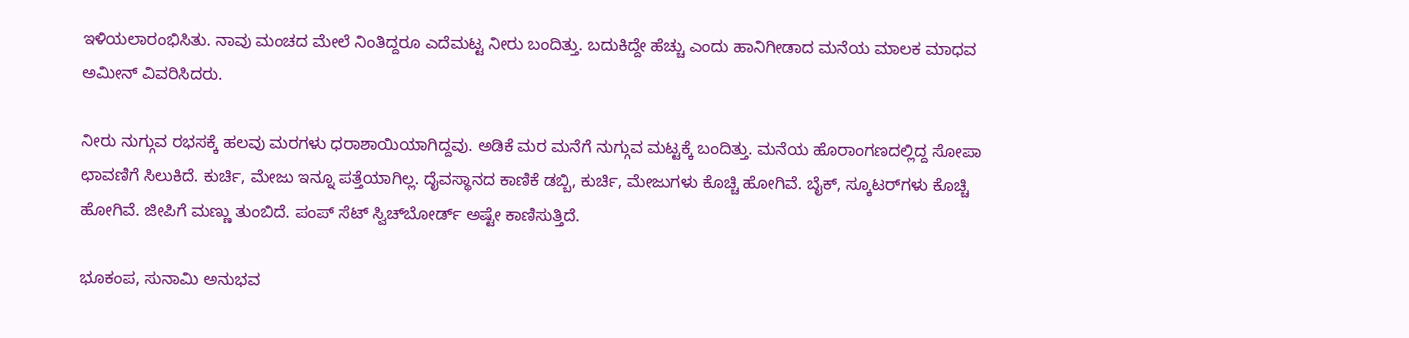ಇಳಿಯಲಾರಂಭಿಸಿತು. ನಾವು ಮಂಚದ ಮೇಲೆ ನಿಂತಿದ್ದರೂ ಎದೆಮಟ್ಟ ನೀರು ಬಂದಿತ್ತು. ಬದುಕಿದ್ದೇ ಹೆಚ್ಚು ಎಂದು ಹಾನಿಗೀಡಾದ ಮನೆಯ ಮಾಲಕ ಮಾಧವ ಅಮೀನ್‌ ವಿವರಿಸಿದರು.

ನೀರು ನುಗ್ಗುವ ರಭಸಕ್ಕೆ ಹಲವು ಮರಗಳು ಧರಾಶಾಯಿಯಾಗಿದ್ದವು. ಅಡಿಕೆ ಮರ ಮನೆಗೆ ನುಗ್ಗುವ ಮಟ್ಟಕ್ಕೆ ಬಂದಿತ್ತು. ಮನೆಯ ಹೊರಾಂಗಣದಲ್ಲಿದ್ದ ಸೋಪಾ ಛಾವಣಿಗೆ ಸಿಲುಕಿದೆ. ಕುರ್ಚಿ, ಮೇಜು ಇನ್ನೂ ಪತ್ತೆಯಾಗಿಲ್ಲ. ದೈವಸ್ಥಾನದ ಕಾಣಿಕೆ ಡಬ್ಬಿ, ಕುರ್ಚಿ, ಮೇಜುಗಳು ಕೊಚ್ಚಿ ಹೋಗಿವೆ. ಬೈಕ್‌, ಸ್ಕೂಟರ್‌ಗಳು ಕೊಚ್ಚಿ ಹೋಗಿವೆ. ಜೀಪಿಗೆ ಮಣ್ಣು ತುಂಬಿದೆ. ಪಂಪ್‌ ಸೆಟ್‌ ಸ್ವಿಚ್‌ಬೋರ್ಡ್‌ ಅಷ್ಟೇ ಕಾಣಿಸುತ್ತಿದೆ.

ಭೂಕಂಪ, ಸುನಾಮಿ ಅನುಭವ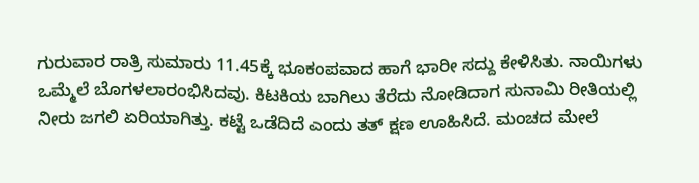ಗುರುವಾರ ರಾತ್ರಿ ಸುಮಾರು 11.45ಕ್ಕೆ ಭೂಕಂಪವಾದ ಹಾಗೆ ಭಾರೀ ಸದ್ದು ಕೇಳಿಸಿತು. ನಾಯಿಗಳು ಒಮ್ಮೆಲೆ ಬೊಗಳಲಾರಂಭಿಸಿದವು. ಕಿಟಕಿಯ ಬಾಗಿಲು ತೆರೆದು ನೋಡಿದಾಗ ಸುನಾಮಿ ರೀತಿಯಲ್ಲಿ ನೀರು ಜಗಲಿ ಏರಿಯಾಗಿತ್ತು. ಕಟ್ಟೆ ಒಡೆದಿದೆ ಎಂದು ತತ್‌ ಕ್ಷಣ ಊಹಿಸಿದೆ. ಮಂಚದ ಮೇಲೆ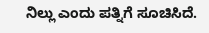ನಿಲ್ಲು ಎಂದು ಪತ್ನಿಗೆ ಸೂಚಿಸಿದೆ.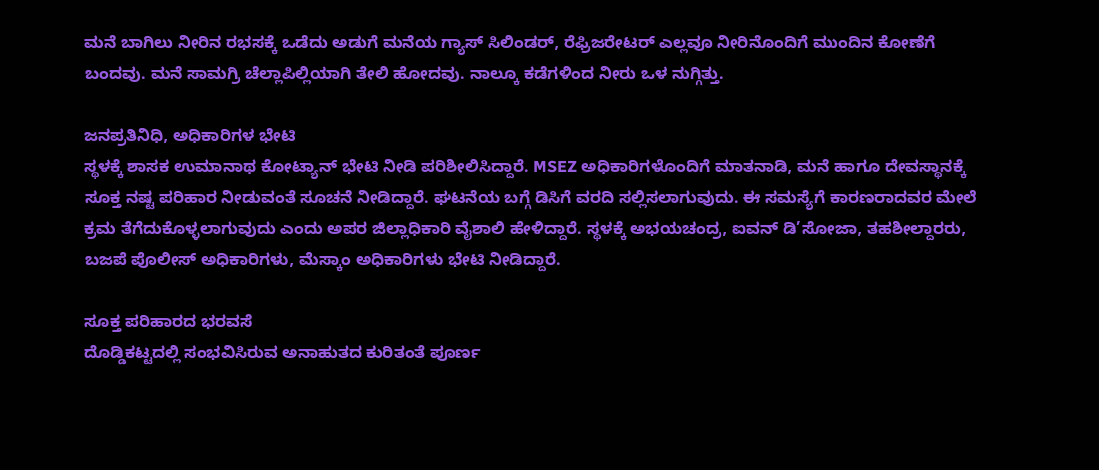ಮನೆ ಬಾಗಿಲು ನೀರಿನ ರಭಸಕ್ಕೆ ಒಡೆದು ಅಡುಗೆ ಮನೆಯ ಗ್ಯಾಸ್‌ ಸಿಲಿಂಡರ್‌, ರೆಫ್ರಿಜರೇಟರ್‌ ಎಲ್ಲವೂ ನೀರಿನೊಂದಿಗೆ ಮುಂದಿನ ಕೋಣೆಗೆ ಬಂದವು. ಮನೆ ಸಾಮಗ್ರಿ ಚೆಲ್ಲಾಪಿಲ್ಲಿಯಾಗಿ ತೇಲಿ ಹೋದವು. ನಾಲ್ಕೂ ಕಡೆಗಳಿಂದ ನೀರು ಒಳ ನುಗ್ಗಿತ್ತು.

ಜನಪ್ರತಿನಿಧಿ, ಅಧಿಕಾರಿಗಳ ಭೇಟಿ
ಸ್ಥಳಕ್ಕೆ ಶಾಸಕ ಉಮಾನಾಥ ಕೋಟ್ಯಾನ್‌ ಭೇಟಿ ನೀಡಿ ಪರಿಶೀಲಿಸಿದ್ದಾರೆ. MSEZ ಅಧಿಕಾರಿಗಳೊಂದಿಗೆ ಮಾತನಾಡಿ, ಮನೆ ಹಾಗೂ ದೇವಸ್ಥಾನಕ್ಕೆ ಸೂಕ್ತ ನಷ್ಟ ಪರಿಹಾರ ನೀಡುವಂತೆ ಸೂಚನೆ ನೀಡಿದ್ದಾರೆ. ಘಟನೆಯ ಬಗ್ಗೆ ಡಿಸಿಗೆ ವರದಿ ಸಲ್ಲಿಸಲಾಗುವುದು. ಈ ಸಮಸ್ಯೆಗೆ ಕಾರಣರಾದವರ ಮೇಲೆ ಕ್ರಮ ತೆಗೆದುಕೊಳ್ಳಲಾಗುವುದು ಎಂದು ಅಪರ ಜಿಲ್ಲಾಧಿಕಾರಿ ವೈಶಾಲಿ ಹೇಳಿದ್ದಾರೆ. ಸ್ಥಳಕ್ಕೆ ಅಭಯಚಂದ್ರ, ಐವನ್‌ ಡಿ’ಸೋಜಾ, ತಹಶೀಲ್ದಾರರು, ಬಜಪೆ ಪೊಲೀಸ್‌ ಅಧಿಕಾರಿಗಳು, ಮೆಸ್ಕಾಂ ಅಧಿಕಾರಿಗಳು ಭೇಟಿ ನೀಡಿದ್ದಾರೆ.

ಸೂಕ್ತ ಪರಿಹಾರದ ಭರವಸೆ
ದೊಡ್ಡಿಕಟ್ಟದಲ್ಲಿ ಸಂಭವಿಸಿರುವ ಅನಾಹುತದ ಕುರಿತಂತೆ ಪೂರ್ಣ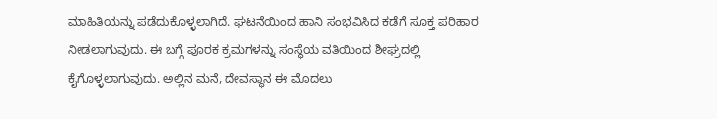ಮಾಹಿತಿಯನ್ನು ಪಡೆದುಕೊಳ್ಳಲಾಗಿದೆ. ಘಟನೆಯಿಂದ ಹಾನಿ ಸಂಭವಿಸಿದ ಕಡೆಗೆ ಸೂಕ್ತ ಪರಿಹಾರ ನೀಡಲಾಗುವುದು. ಈ ಬಗ್ಗೆ ಪೂರಕ ಕ್ರಮಗಳನ್ನು ಸಂಸ್ಥೆಯ ವತಿಯಿಂದ ಶೀಘ್ರದಲ್ಲಿ ಕೈಗೊಳ್ಳಲಾಗುವುದು. ಅಲ್ಲಿನ ಮನೆ, ದೇವಸ್ಥಾನ ಈ ಮೊದಲು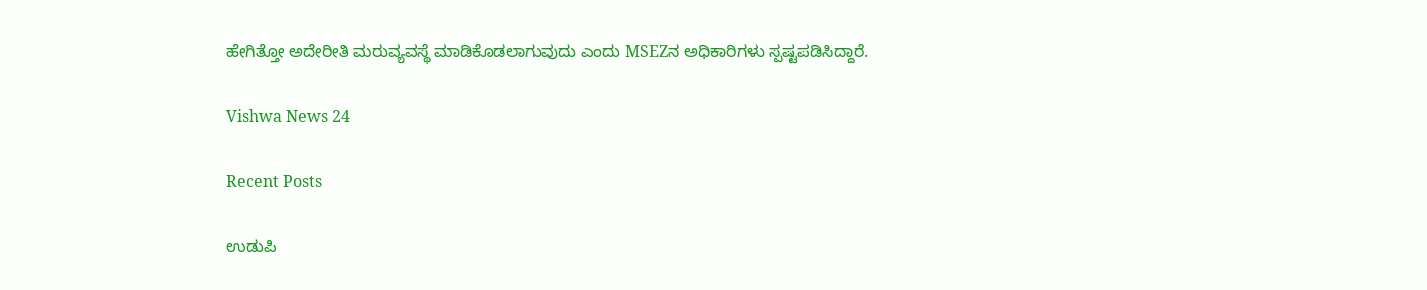ಹೇಗಿತ್ತೋ ಅದೇರೀತಿ ಮರುವ್ಯವಸ್ಥೆ ಮಾಡಿಕೊಡಲಾಗುವುದು ಎಂದು MSEZನ‌ ಅಧಿಕಾರಿಗಳು ಸ್ಪಷ್ಟಪಡಿಸಿದ್ದಾರೆ.

Vishwa News 24

Recent Posts

ಉಡುಪಿ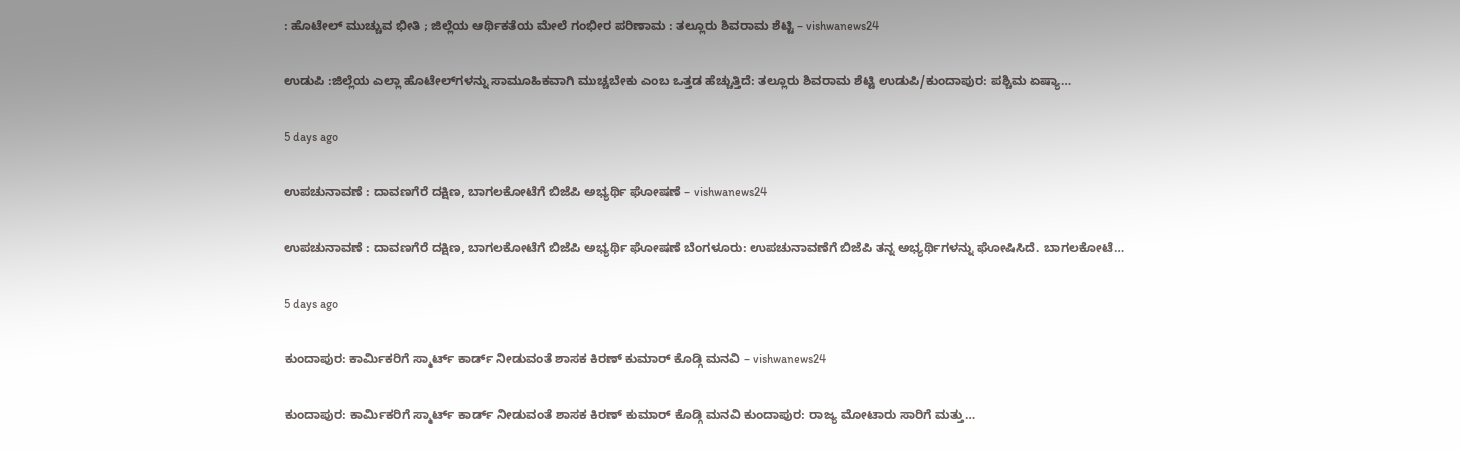: ಹೊಟೇಲ್ ಮುಚ್ಚುವ ಭೀತಿ ; ಜಿಲ್ಲೆಯ ಆರ್ಥಿಕತೆಯ ಮೇಲೆ ಗಂಭೀರ ಪರಿಣಾಮ : ತಲ್ಲೂರು ಶಿವರಾಮ ಶೆಟ್ಟಿ – vishwanews24

ಉಡುಪಿ :ಜಿಲ್ಲೆಯ ಎಲ್ಲಾ ಹೊಟೇಲ್‌ಗಳನ್ನು ಸಾಮೂಹಿಕವಾಗಿ ಮುಚ್ಚಬೇಕು ಎಂಬ ಒತ್ತಡ ಹೆಚ್ಚುತ್ತಿದೆ: ತಲ್ಲೂರು ಶಿವರಾಮ ಶೆಟ್ಟಿ ಉಡುಪಿ/ಕುಂದಾಪುರ: ಪಶ್ಚಿಮ ಏಷ್ಯಾ…

5 days ago

ಉಪಚುನಾವಣೆ : ದಾವಣಗೆರೆ ದಕ್ಷಿಣ, ಬಾಗಲಕೋಟೆಗೆ ಬಿಜೆಪಿ ಅಭ್ಯರ್ಥಿ ಘೋಷಣೆ – vishwanews24

ಉಪಚುನಾವಣೆ : ದಾವಣಗೆರೆ ದಕ್ಷಿಣ, ಬಾಗಲಕೋಟೆಗೆ ಬಿಜೆಪಿ ಅಭ್ಯರ್ಥಿ ಘೋಷಣೆ ಬೆಂಗಳೂರು: ಉಪಚುನಾವಣೆಗೆ ಬಿಜೆಪಿ ತನ್ನ ಅಭ್ಯರ್ಥಿಗಳನ್ನು ಘೋಷಿಸಿದೆ. ಬಾಗಲಕೋಟೆ…

5 days ago

ಕುಂದಾಪುರ: ಕಾರ್ಮಿಕರಿಗೆ ಸ್ಮಾರ್ಟ್‌ ಕಾರ್ಡ್ ನೀಡುವಂತೆ ಶಾಸಕ ಕಿರಣ್ ಕುಮಾರ್ ಕೊಡ್ಗಿ ಮನವಿ – vishwanews24

ಕುಂದಾಪುರ: ಕಾರ್ಮಿಕರಿಗೆ ಸ್ಮಾರ್ಟ್‌ ಕಾರ್ಡ್ ನೀಡುವಂತೆ ಶಾಸಕ ಕಿರಣ್ ಕುಮಾರ್ ಕೊಡ್ಗಿ ಮನವಿ ಕುಂದಾಪುರ: ರಾಜ್ಯ ಮೋಟಾರು ಸಾರಿಗೆ ಮತ್ತು…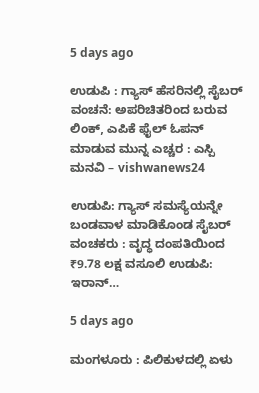5 days ago

ಉಡುಪಿ : ಗ್ಯಾಸ್ ಹೆಸರಿನಲ್ಲಿ ಸೈಬರ್ ವಂಚನೆ: ಅಪರಿಚಿತರಿಂದ ಬರುವ ಲಿಂಕ್‌, ಎಪಿಕೆ ಫೈಲ್‌ ಓಪನ್ ಮಾಡುವ ಮುನ್ನ ಎಚ್ಚರ : ಎಸ್ಪಿ ಮನವಿ – vishwanews24

ಉಡುಪಿ: ಗ್ಯಾಸ್ ಸಮಸ್ಯೆಯನ್ನೇ ಬಂಡವಾಳ ಮಾಡಿಕೊಂಡ ಸೈಬರ್ ವಂಚಕರು : ವೃದ್ಧ ದಂಪತಿಯಿಂದ ₹9.78 ಲಕ್ಷ ವಸೂಲಿ ಉಡುಪಿ: ಇರಾನ್…

5 days ago

ಮಂಗಳೂರು : ಪಿಲಿಕುಳದಲ್ಲಿ ಏಳು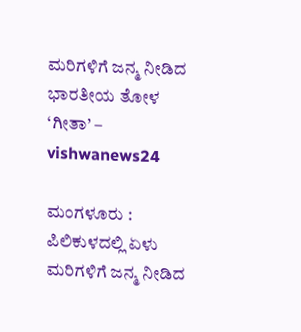ಮರಿಗಳಿಗೆ ಜನ್ಮ ನೀಡಿದ ಭಾರತೀಯ ತೋಳ ‘ಗೀತಾ’ – vishwanews24

ಮಂಗಳೂರು : ಪಿಲಿಕುಳದಲ್ಲಿ ಏಳು ಮರಿಗಳಿಗೆ ಜನ್ಮ ನೀಡಿದ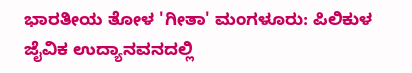ಭಾರತೀಯ ತೋಳ 'ಗೀತಾ' ಮಂಗಳೂರು: ಪಿಲಿಕುಳ ಜೈವಿಕ ಉದ್ಯಾನವನದಲ್ಲಿ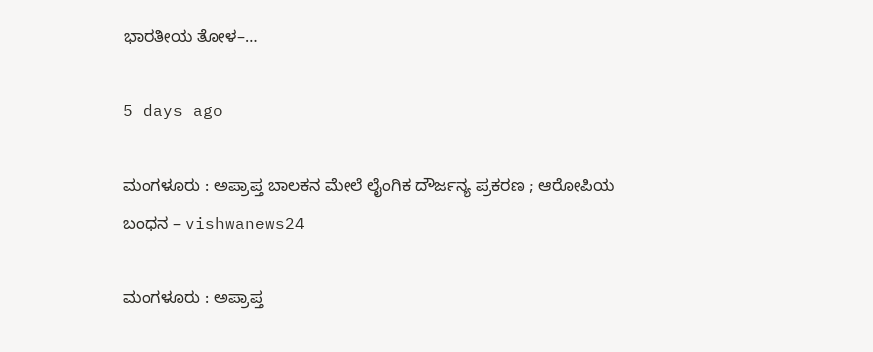ಭಾರತೀಯ ತೋಳ–…

5 days ago

ಮಂಗಳೂರು : ಅಪ್ರಾಪ್ತ ಬಾಲಕನ ಮೇಲೆ ಲೈಂಗಿಕ ದೌರ್ಜನ್ಯ ಪ್ರಕರಣ ; ಆರೋಪಿಯ ಬಂಧನ – vishwanews24

ಮಂಗಳೂರು : ಅಪ್ರಾಪ್ತ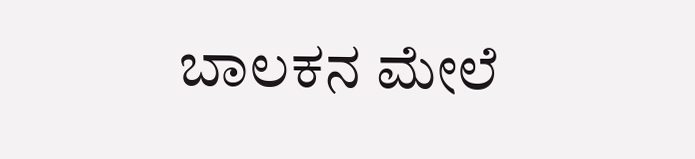ಬಾಲಕನ ಮೇಲೆ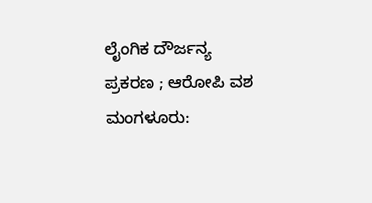ಲೈಂಗಿಕ ದೌರ್ಜನ್ಯ ಪ್ರಕರಣ ; ಆರೋಪಿ ವಶ ಮಂಗಳೂರು: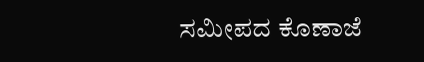ಸಮೀಪದ ಕೊಣಾಜೆ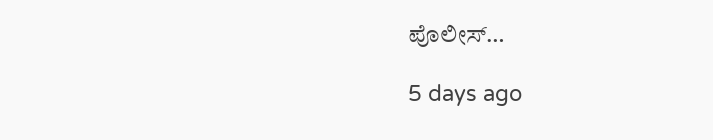ಪೊಲೀಸ್…

5 days ago